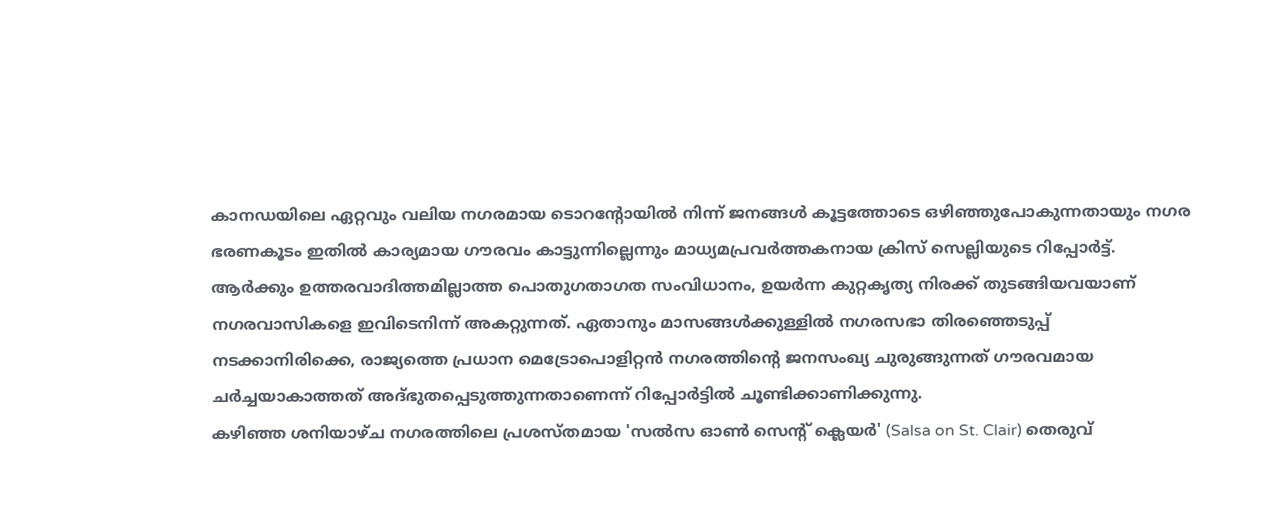കാനഡയിലെ ഏറ്റവും വലിയ നഗരമായ ടൊറൻ്റോയിൽ നിന്ന് ജനങ്ങൾ കൂട്ടത്തോടെ ഒഴിഞ്ഞുപോകുന്നതായും നഗര ഭരണകൂടം ഇതിൽ കാര്യമായ ഗൗരവം കാട്ടുന്നില്ലെന്നും മാധ്യമപ്രവർത്തകനായ ക്രിസ് സെല്ലിയുടെ റിപ്പോർട്ട്. ആർക്കും ഉത്തരവാദിത്തമില്ലാത്ത പൊതുഗതാഗത സംവിധാനം, ഉയർന്ന കുറ്റകൃത്യ നിരക്ക് തുടങ്ങിയവയാണ് നഗരവാസികളെ ഇവിടെനിന്ന് അകറ്റുന്നത്. ഏതാനും മാസങ്ങൾക്കുള്ളിൽ നഗരസഭാ തിരഞ്ഞെടുപ്പ് നടക്കാനിരിക്കെ, രാജ്യത്തെ പ്രധാന മെട്രോപൊളിറ്റൻ നഗരത്തിൻ്റെ ജനസംഖ്യ ചുരുങ്ങുന്നത് ഗൗരവമായ ചർച്ചയാകാത്തത് അദ്ഭുതപ്പെടുത്തുന്നതാണെന്ന് റിപ്പോർട്ടിൽ ചൂണ്ടിക്കാണിക്കുന്നു.
കഴിഞ്ഞ ശനിയാഴ്ച നഗരത്തിലെ പ്രശസ്തമായ 'സൽസ ഓൺ സെൻ്റ് ക്ലെയർ' (Salsa on St. Clair) തെരുവ്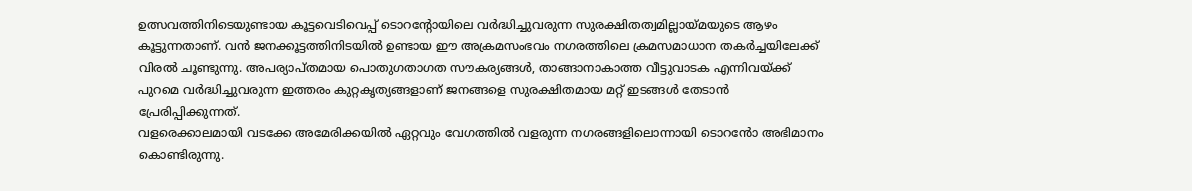ഉത്സവത്തിനിടെയുണ്ടായ കൂട്ടവെടിവെപ്പ് ടൊറൻ്റോയിലെ വർദ്ധിച്ചുവരുന്ന സുരക്ഷിതത്വമില്ലായ്മയുടെ ആഴം കൂട്ടുന്നതാണ്. വൻ ജനക്കൂട്ടത്തിനിടയിൽ ഉണ്ടായ ഈ അക്രമസംഭവം നഗരത്തിലെ ക്രമസമാധാന തകർച്ചയിലേക്ക് വിരൽ ചൂണ്ടുന്നു. അപര്യാപ്തമായ പൊതുഗതാഗത സൗകര്യങ്ങൾ, താങ്ങാനാകാത്ത വീട്ടുവാടക എന്നിവയ്ക്ക് പുറമെ വർദ്ധിച്ചുവരുന്ന ഇത്തരം കുറ്റകൃത്യങ്ങളാണ് ജനങ്ങളെ സുരക്ഷിതമായ മറ്റ് ഇടങ്ങൾ തേടാൻ പ്രേരിപ്പിക്കുന്നത്.
വളരെക്കാലമായി വടക്കേ അമേരിക്കയിൽ ഏറ്റവും വേഗത്തിൽ വളരുന്ന നഗരങ്ങളിലൊന്നായി ടൊറൻോ അഭിമാനം കൊണ്ടിരുന്നു.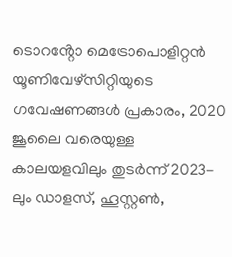ടൊറൻ്റോ മെട്രോപൊളിറ്റൻ യൂണിവേഴ്സിറ്റിയുടെ ഗവേഷണങ്ങൾ പ്രകാരം, 2020 ജൂലൈ വരെയുള്ള കാലയളവിലും തുടർന്ന് 2023-ലും ഡാളസ്, ഹൂസ്റ്റൺ,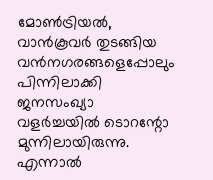മോൺട്രിയൽ, വാൻകൂവർ തുടങ്ങിയ വൻനഗരങ്ങളെപ്പോലും പിന്നിലാക്കി ജനസംഖ്യാ വളർച്ചയിൽ ടൊറന്റോ മുന്നിലായിരുന്നു. എന്നാൽ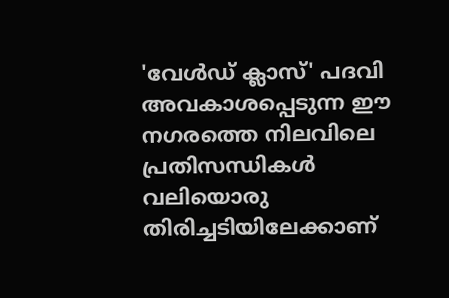'വേൾഡ് ക്ലാസ്' പദവി അവകാശപ്പെടുന്ന ഈ നഗരത്തെ നിലവിലെ പ്രതിസന്ധികൾ വലിയൊരു തിരിച്ചടിയിലേക്കാണ്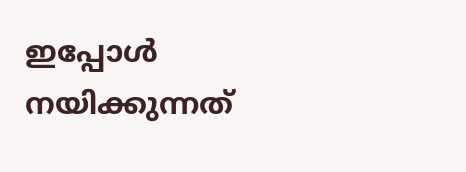ഇപ്പോൾ നയിക്കുന്നത്